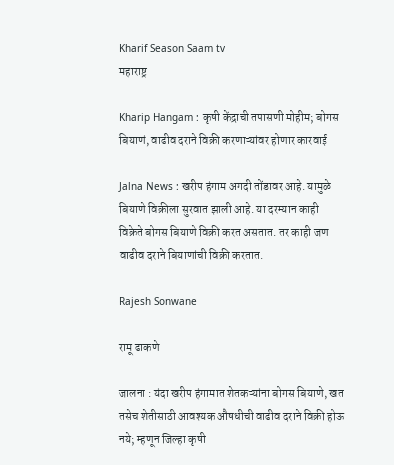Kharif Season Saam tv
महाराष्ट्र

Kharip Hangam : कृषी केंद्राची तपासणी मोहीम; बोगस बियाणं, वाढीव दराने विक्री करणाऱ्यांवर होणार कारवाई

Jalna News : खरीप हंगाम अगदी तोंडावर आहे. यामुळे बियाणे विक्रीला सुरवात झाली आहे. या दरम्यान काही विक्रेते बोगस बियाणे विक्री करत असतात. तर काही जण वाढीव दराने बियाणांची विक्री करतात.

Rajesh Sonwane

रामू ढाकणे

जालना : यंदा खरीप हंगामात शेतकऱ्यांना बोगस बियाणे, खत तसेच शेतीसाठी आवश्यक औषधीची वाढीव दराने विक्री होऊ नये; म्हणून जिल्हा कृषी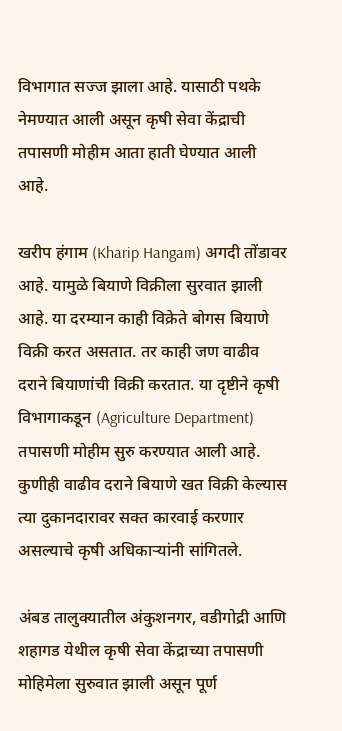विभागात सज्ज झाला आहे. यासाठी पथके नेमण्यात आली असून कृषी सेवा केंद्राची तपासणी मोहीम आता हाती घेण्यात आली आहे.

खरीप हंगाम (Kharip Hangam) अगदी तोंडावर आहे. यामुळे बियाणे विक्रीला सुरवात झाली आहे. या दरम्यान काही विक्रेते बोगस बियाणे विक्री करत असतात. तर काही जण वाढीव दराने बियाणांची विक्री करतात. या दृष्टीने कृषी विभागाकडून (Agriculture Department) तपासणी मोहीम सुरु करण्यात आली आहे. कुणीही वाढीव दराने बियाणे खत विक्री केल्यास त्या दुकानदारावर सक्त कारवाई करणार असल्याचे कृषी अधिकाऱ्यांनी सांगितले.

अंबड तालुक्यातील अंकुशनगर, वडीगोद्री आणि शहागड येथील कृषी सेवा केंद्राच्या तपासणी मोहिमेला सुरुवात झाली असून पूर्ण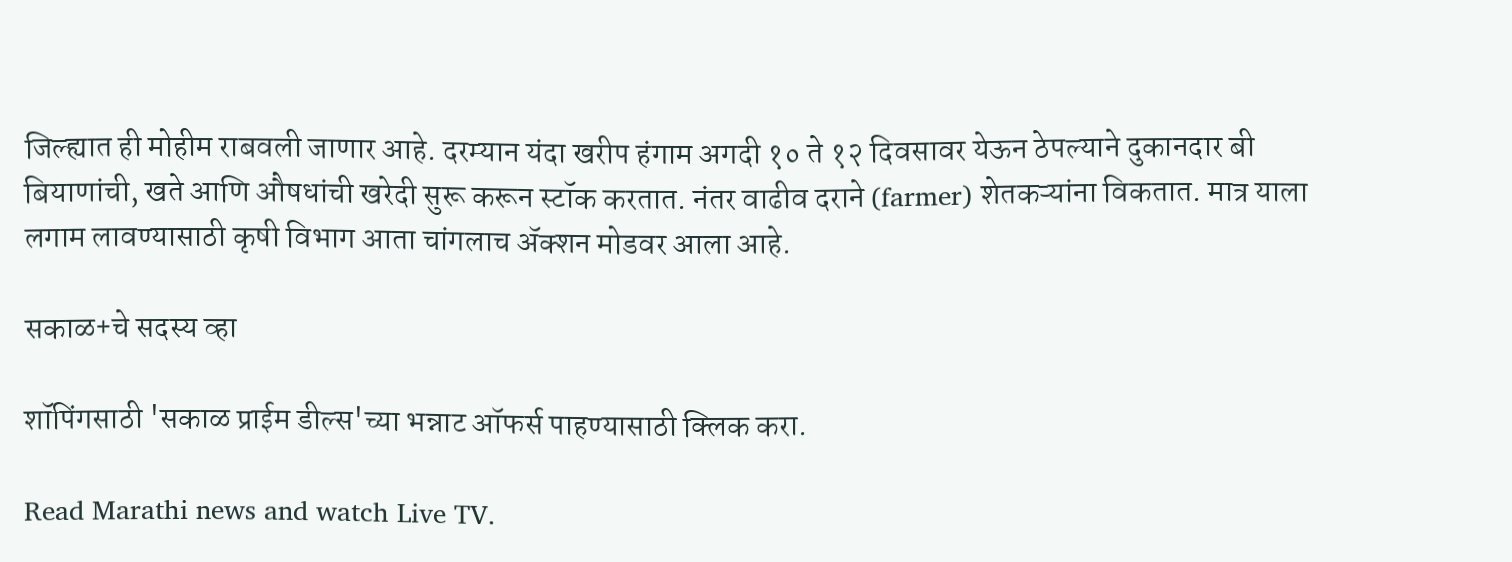जिल्ह्यात ही मोहीम राबवली जाणार आहे. दरम्यान यंदा खरीप हंगाम अगदी १० ते १२ दिवसावर येऊन ठेपल्याने दुकानदार बी बियाणांची, खते आणि औषधांची खरेदी सुरू करून स्टॉक करतात. नंतर वाढीव दराने (farmer) शेतकऱ्यांना विकतात. मात्र याला लगाम लावण्यासाठी कृषी विभाग आता चांगलाच ॲक्शन मोडवर आला आहे.

सकाळ+चे सदस्य व्हा

शॉपिंगसाठी 'सकाळ प्राईम डील्स'च्या भन्नाट ऑफर्स पाहण्यासाठी क्लिक करा.

Read Marathi news and watch Live TV.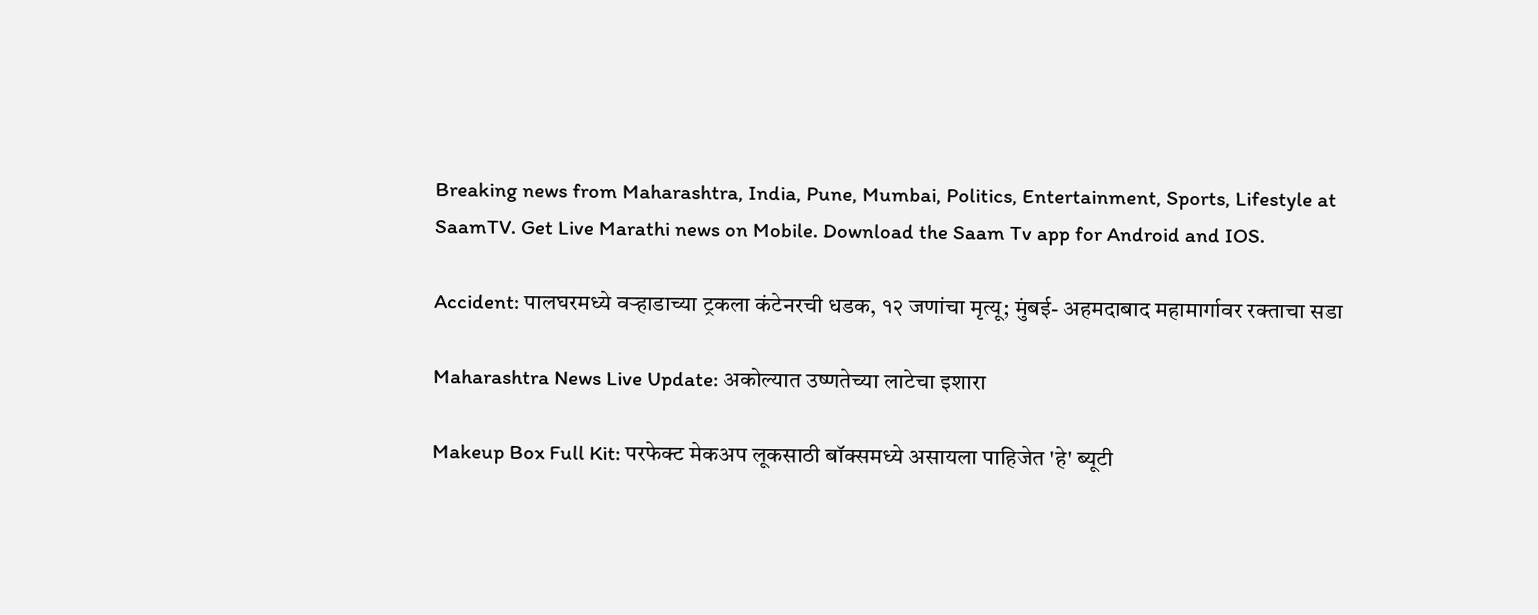Breaking news from Maharashtra, India, Pune, Mumbai, Politics, Entertainment, Sports, Lifestyle at SaamTV. Get Live Marathi news on Mobile. Download the Saam Tv app for Android and IOS.

Accident: पालघरमध्ये वऱ्हाडाच्या ट्रकला कंटेनरची धडक, १२ जणांचा मृत्यू; मुंबई- अहमदाबाद महामार्गावर रक्ताचा सडा

Maharashtra News Live Update: अकोल्यात उष्णतेच्या लाटेचा इशारा

Makeup Box Full Kit: परफेक्ट मेकअप लूकसाठी बॉक्समध्ये असायला पाहिजेत 'हे' ब्यूटी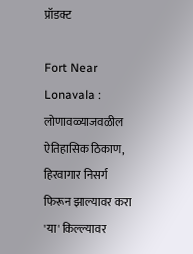प्रॉडक्ट

Fort Near Lonavala : लोणावळ्याजवळील ऐतिहासिक ठिकाण, हिरवागार निसर्ग फिरून झाल्यावर करा 'या' किल्ल्यावर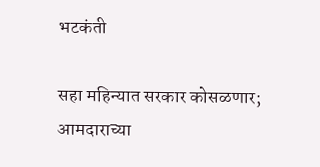भटकंती

सहा महिन्यात सरकार कोसळणार; आमदाराच्या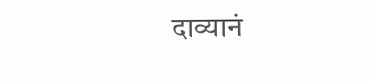दाव्यानं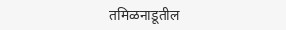तमिळनाडूतील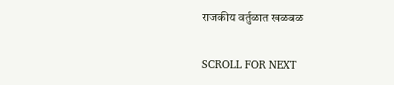राजकीय वर्तुळात खळबळ

SCROLL FOR NEXT